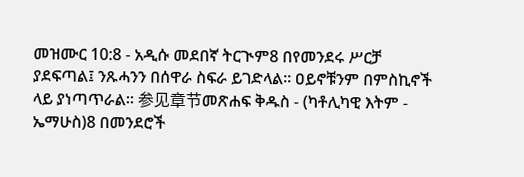መዝሙር 10:8 - አዲሱ መደበኛ ትርጒም8 በየመንደሩ ሥርቻ ያደፍጣል፤ ንጹሓንን በሰዋራ ስፍራ ይገድላል። ዐይኖቹንም በምስኪኖች ላይ ያነጣጥራል። 参见章节መጽሐፍ ቅዱስ - (ካቶሊካዊ እትም - ኤማሁስ)8 በመንደሮች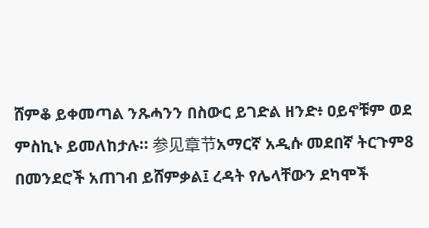ሸምቆ ይቀመጣል ንጹሓንን በስውር ይገድል ዘንድ፥ ዐይኖቹም ወደ ምስኪኑ ይመለከታሉ። 参见章节አማርኛ አዲሱ መደበኛ ትርጉም8 በመንደሮች አጠገብ ይሸምቃል፤ ረዳት የሌላቸውን ደካሞች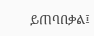ይጠባበቃል፤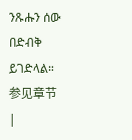ንጹሑን ሰው በድብቅ ይገድላል። 参见章节 |